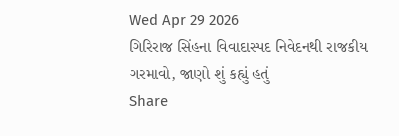Wed Apr 29 2026
ગિરિરાજ સિંહના વિવાદાસ્પદ નિવેદનથી રાજકીય ગરમાવો, જાણો શું કહ્યું હતું
Share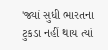'જ્યાં સુધી ભારતના ટુકડા નહીં થાય ત્યાં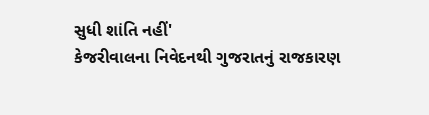સુધી શાંતિ નહીં'
કેજરીવાલના નિવેદનથી ગુજરાતનું રાજકારણ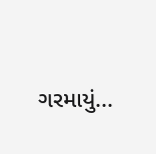ગરમાયું...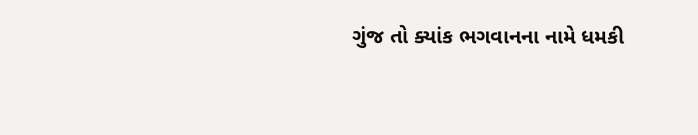ગુંજ તો ક્યાંક ભગવાનના નામે ધમકી